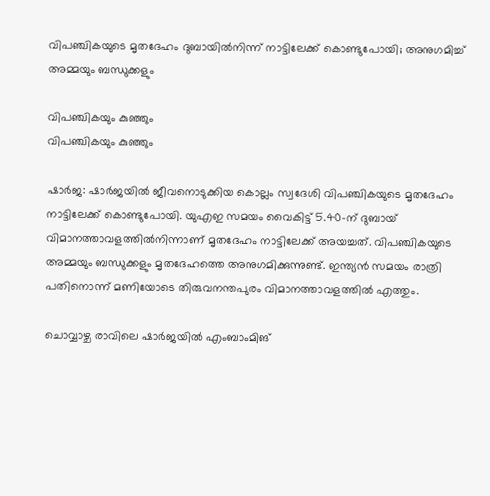വിപഞ്ചികയുടെ മൃതദേഹം ദുബായില്‍നിന്ന് നാട്ടിലേക്ക് കൊണ്ടുപോയി; അനുഗമിച്ച് അമ്മയും ബന്ധുക്കളും

വിപഞ്ചികയും കുഞ്ഞും
വിപഞ്ചികയും കുഞ്ഞും

ഷാര്‍ജ: ഷാര്‍ജയില്‍ ജീവനൊടുക്കിയ കൊല്ലം സ്വദേശി വിപഞ്ചികയുടെ മൃതദേഹം നാട്ടിലേക്ക് കൊണ്ടുപോയി. യുഎഇ സമയം വൈകിട്ട് 5.40-ന് ദുബായ് വിമാനത്താവളത്തില്‍നിന്നാണ് മൃതദേഹം നാട്ടിലേക്ക് അയച്ചത്. വിപഞ്ചികയുടെ അമ്മയും ബന്ധുക്കളും മൃതദേഹത്തെ അനുഗമിക്കുന്നുണ്ട്. ഇന്ത്യന്‍ സമയം രാത്രി പതിനൊന്ന് മണിയോടെ തിരുവനന്തപുരം വിമാനത്താവളത്തില്‍ എത്തും.

ചൊവ്വാഴ്ച രാവിലെ ഷാര്‍ജയില്‍ എംബാംമിങ്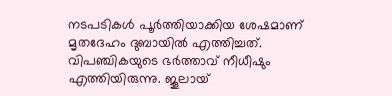നടപടികള്‍ പൂര്‍ത്തിയാക്കിയ ശേഷമാണ് മൃതദേഹം ദുബായില്‍ എത്തിച്ചത്. വിപഞ്ചികയുടെ ഭര്‍ത്താവ് നീധീഷും എത്തിയിരുന്നു. ജൂലായ്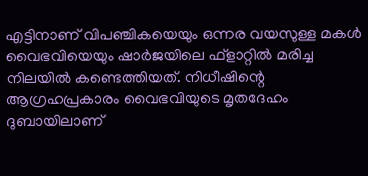എട്ടിനാണ് വിപഞ്ചികയെയും ഒന്നര വയസുള്ള മകള്‍ വൈഭവിയെയും ഷാര്‍ജയിലെ ഫ്‌ളാറ്റില്‍ മരിച്ച നിലയില്‍ കണ്ടെത്തിയത്. നിധീഷിന്റെ ആഗ്രഹപ്രകാരം വൈഭവിയുടെ മൃതദേഹം ദുബായിലാണ്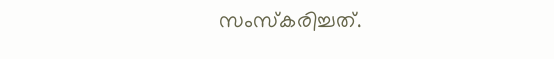സംസ്‌കരിച്ചത്.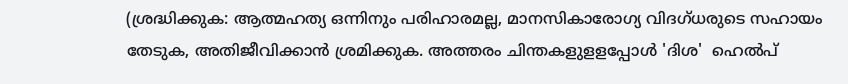(ശ്രദ്ധിക്കുക: ആത്മഹത്യ ഒന്നിനും പരിഹാരമല്ല, മാനസികാരോഗ്യ വിദഗ്ധരുടെ സഹായം തേടുക, അതിജീവിക്കാന്‍ ശ്രമിക്കുക. അത്തരം ചിന്തകളുളളപ്പോള്‍ 'ദിശ'  ഹെല്‍പ്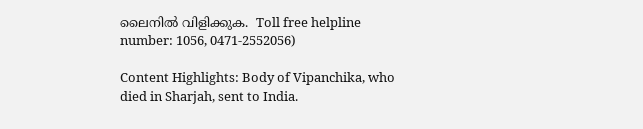ലൈനില്‍ വിളിക്കുക.  Toll free helpline number: 1056, 0471-2552056)

Content Highlights: Body of Vipanchika, who died in Sharjah, sent to India.